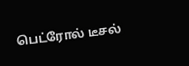பெட்ரோல் டீசல்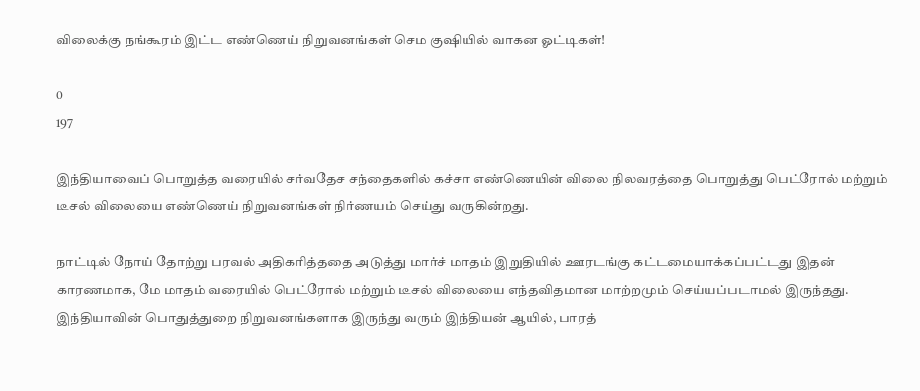விலைக்கு நங்கூரம் இட்ட எண்ணெய் நிறுவனங்கள் செம குஷியில் வாகன ஓட்டிகள்!

0
197

இந்தியாவைப் பொறுத்த வரையில் சர்வதேச சந்தைகளில் கச்சா எண்ணெயின் விலை நிலவரத்தை பொறுத்து பெட்ரோல் மற்றும் டீசல் விலையை எண்ணெய் நிறுவனங்கள் நிர்ணயம் செய்து வருகின்றது.

நாட்டில் நோய் தோற்று பரவல் அதிகரித்ததை அடுத்து மார்ச் மாதம் இறுதியில் ஊரடங்கு கட்டமையாக்கப்பட்டது இதன் காரணமாக, மே மாதம் வரையில் பெட்ரோல் மற்றும் டீசல் விலையை எந்தவிதமான மாற்றமும் செய்யப்படாமல் இருந்தது. இந்தியாவின் பொதுத்துறை நிறுவனங்களாக இருந்து வரும் இந்தியன் ஆயில், பாரத்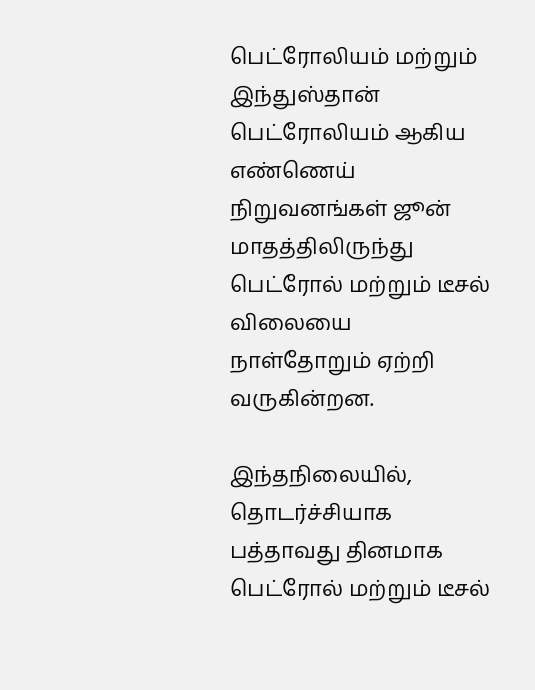பெட்ரோலியம் மற்றும் இந்துஸ்தான் பெட்ரோலியம் ஆகிய எண்ணெய் நிறுவனங்கள் ஜூன் மாதத்திலிருந்து பெட்ரோல் மற்றும் டீசல் விலையை நாள்தோறும் ஏற்றி வருகின்றன.

இந்தநிலையில், தொடர்ச்சியாக பத்தாவது தினமாக பெட்ரோல் மற்றும் டீசல்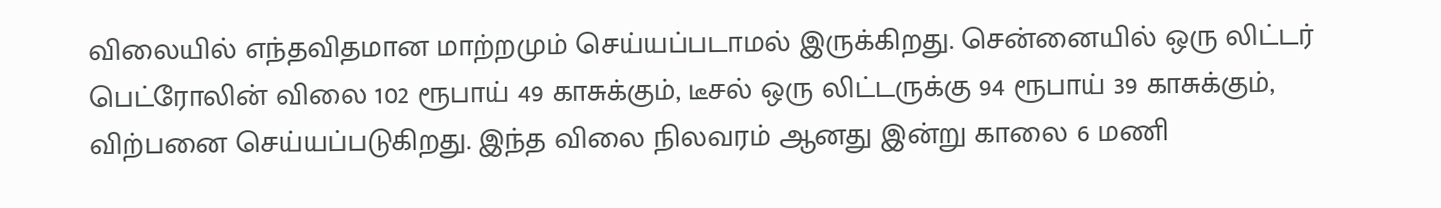விலையில் எந்தவிதமான மாற்றமும் செய்யப்படாமல் இருக்கிறது. சென்னையில் ஒரு லிட்டர் பெட்ரோலின் விலை 102 ரூபாய் 49 காசுக்கும், டீசல் ஒரு லிட்டருக்கு 94 ரூபாய் 39 காசுக்கும், விற்பனை செய்யப்படுகிறது. இந்த விலை நிலவரம் ஆனது இன்று காலை 6 மணி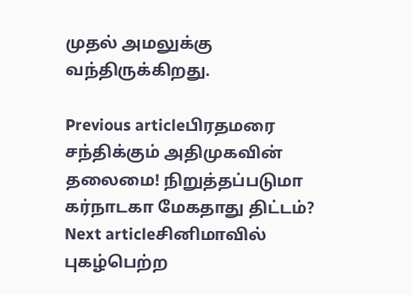முதல் அமலுக்கு வந்திருக்கிறது.

Previous articleபிரதமரை சந்திக்கும் அதிமுகவின் தலைமை! நிறுத்தப்படுமா கர்நாடகா மேகதாது திட்டம்?
Next articleசினிமாவில் புகழ்பெற்ற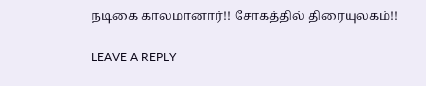நடிகை காலமானார்!! சோகத்தில் திரையுலகம்!!

LEAVE A REPLY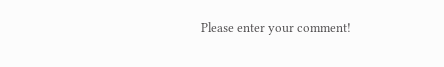Please enter your comment!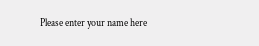Please enter your name here